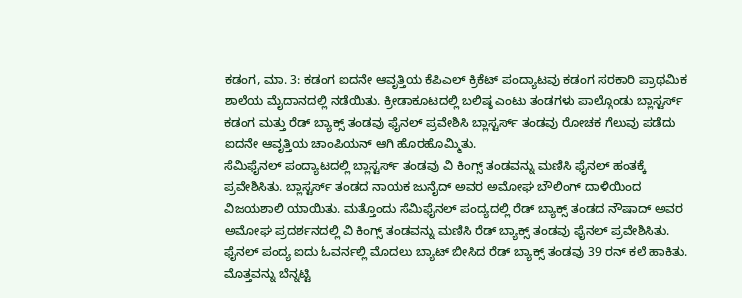ಕಡಂಗ, ಮಾ. 3: ಕಡಂಗ ಐದನೇ ಆವೃತ್ತಿಯ ಕೆಪಿಎಲ್ ಕ್ರಿಕೆಟ್ ಪಂದ್ಯಾಟವು ಕಡಂಗ ಸರಕಾರಿ ಪ್ರಾಥಮಿಕ ಶಾಲೆಯ ಮೈದಾನದಲ್ಲಿ ನಡೆಯಿತು. ಕ್ರೀಡಾಕೂಟದಲ್ಲಿ ಬಲಿಷ್ಠ ಎಂಟು ತಂಡಗಳು ಪಾಲ್ಗೊಂಡು ಬ್ಲಾಸ್ಟರ್ಸ್ ಕಡಂಗ ಮತ್ತು ರೆಡ್ ಬ್ಯಾಕ್ಸ್ ತಂಡವು ಫೈನಲ್ ಪ್ರವೇಶಿಸಿ ಬ್ಲಾಸ್ಟರ್ಸ್ ತಂಡವು ರೋಚಕ ಗೆಲುವು ಪಡೆದು ಐದನೇ ಆವೃತ್ತಿಯ ಚಾಂಪಿಯನ್ ಆಗಿ ಹೊರಹೊಮ್ಮಿತು.
ಸೆಮಿಫೈನಲ್ ಪಂದ್ಯಾಟದಲ್ಲಿ ಬ್ಲಾಸ್ಟರ್ಸ್ ತಂಡವು ವಿ ಕಿಂಗ್ಸ್ ತಂಡವನ್ನು ಮಣಿಸಿ ಫೈನಲ್ ಹಂತಕ್ಕೆ ಪ್ರವೇಶಿಸಿತು. ಬ್ಲಾಸ್ಟರ್ಸ್ ತಂಡದ ನಾಯಕ ಜುನೈದ್ ಅವರ ಅಮೋಘ ಬೌಲಿಂಗ್ ದಾಳಿಯಿಂದ ವಿಜಯಶಾಲಿ ಯಾಯಿತು. ಮತ್ತೊಂದು ಸೆಮಿಫೈನಲ್ ಪಂದ್ಯದಲ್ಲಿ ರೆಡ್ ಬ್ಯಾಕ್ಸ್ ತಂಡದ ನೌಷಾದ್ ಅವರ ಅಮೋಘ ಪ್ರದರ್ಶನದಲ್ಲಿ ವಿ ಕಿಂಗ್ಸ್ ತಂಡವನ್ನು ಮಣಿಸಿ ರೆಡ್ ಬ್ಯಾಕ್ಸ್ ತಂಡವು ಫೈನಲ್ ಪ್ರವೇಶಿಸಿತು. ಫೈನಲ್ ಪಂದ್ಯ ಐದು ಓವರ್ನಲ್ಲಿ ಮೊದಲು ಬ್ಯಾಟ್ ಬೀಸಿದ ರೆಡ್ ಬ್ಯಾಕ್ಸ್ ತಂಡವು 39 ರನ್ ಕಲೆ ಹಾಕಿತು. ಮೊತ್ತವನ್ನು ಬೆನ್ನಟ್ಟಿ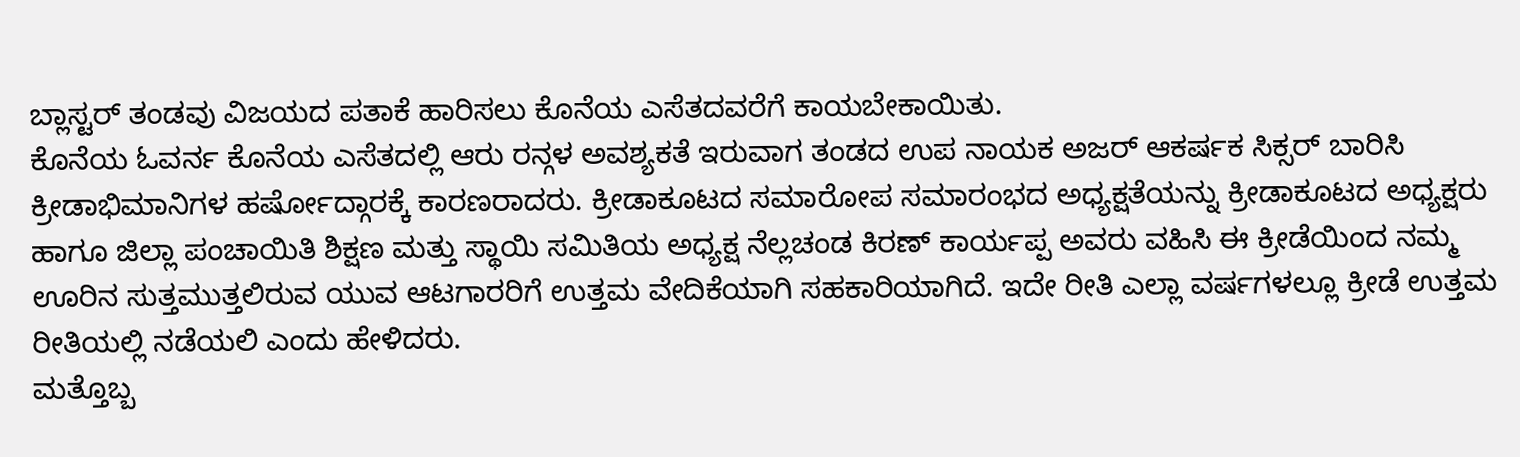ಬ್ಲಾಸ್ಟರ್ ತಂಡವು ವಿಜಯದ ಪತಾಕೆ ಹಾರಿಸಲು ಕೊನೆಯ ಎಸೆತದವರೆಗೆ ಕಾಯಬೇಕಾಯಿತು.
ಕೊನೆಯ ಓವರ್ನ ಕೊನೆಯ ಎಸೆತದಲ್ಲಿ ಆರು ರನ್ಗಳ ಅವಶ್ಯಕತೆ ಇರುವಾಗ ತಂಡದ ಉಪ ನಾಯಕ ಅಜರ್ ಆಕರ್ಷಕ ಸಿಕ್ಸರ್ ಬಾರಿಸಿ ಕ್ರೀಡಾಭಿಮಾನಿಗಳ ಹರ್ಷೋದ್ಗಾರಕ್ಕೆ ಕಾರಣರಾದರು. ಕ್ರೀಡಾಕೂಟದ ಸಮಾರೋಪ ಸಮಾರಂಭದ ಅಧ್ಯಕ್ಷತೆಯನ್ನು ಕ್ರೀಡಾಕೂಟದ ಅಧ್ಯಕ್ಷರು ಹಾಗೂ ಜಿಲ್ಲಾ ಪಂಚಾಯಿತಿ ಶಿಕ್ಷಣ ಮತ್ತು ಸ್ಥಾಯಿ ಸಮಿತಿಯ ಅಧ್ಯಕ್ಷ ನೆಲ್ಲಚಂಡ ಕಿರಣ್ ಕಾರ್ಯಪ್ಪ ಅವರು ವಹಿಸಿ ಈ ಕ್ರೀಡೆಯಿಂದ ನಮ್ಮ ಊರಿನ ಸುತ್ತಮುತ್ತಲಿರುವ ಯುವ ಆಟಗಾರರಿಗೆ ಉತ್ತಮ ವೇದಿಕೆಯಾಗಿ ಸಹಕಾರಿಯಾಗಿದೆ. ಇದೇ ರೀತಿ ಎಲ್ಲಾ ವರ್ಷಗಳಲ್ಲೂ ಕ್ರೀಡೆ ಉತ್ತಮ ರೀತಿಯಲ್ಲಿ ನಡೆಯಲಿ ಎಂದು ಹೇಳಿದರು.
ಮತ್ತೊಬ್ಬ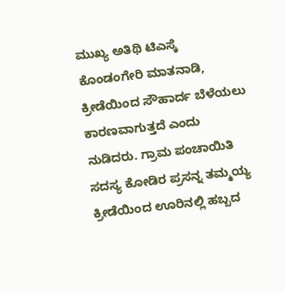ಮುಖ್ಯ ಅತಿಥಿ ಟಿಎಸ್ಕೆ ಕೊಂಡಂಗೇರಿ ಮಾತನಾಡಿ, ಕ್ರೀಡೆಯಿಂದ ಸೌಹಾರ್ದ ಬೆಳೆಯಲು ಕಾರಣವಾಗುತ್ತದೆ ಎಂದು ನುಡಿದರು. ಗ್ರಾಮ ಪಂಚಾಯಿತಿ ಸದಸ್ಯ ಕೋಡಿರ ಪ್ರಸನ್ನ ತಮ್ಮಯ್ಯ ಕ್ರೀಡೆಯಿಂದ ಊರಿನಲ್ಲಿ ಹಬ್ಬದ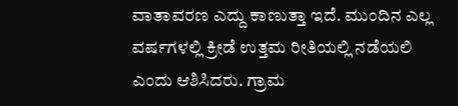ವಾತಾವರಣ ಎದ್ದು ಕಾಣುತ್ತಾ ಇದೆ. ಮುಂದಿನ ಎಲ್ಲ ವರ್ಷಗಳಲ್ಲಿ ಕ್ರೀಡೆ ಉತ್ತಮ ರೀತಿಯಲ್ಲಿ ನಡೆಯಲಿ ಎಂದು ಆಶಿಸಿದರು. ಗ್ರಾಮ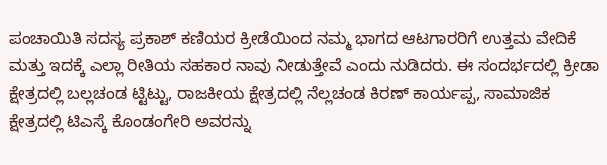ಪಂಚಾಯಿತಿ ಸದಸ್ಯ ಪ್ರಕಾಶ್ ಕಣಿಯರ ಕ್ರೀಡೆಯಿಂದ ನಮ್ಮ ಭಾಗದ ಆಟಗಾರರಿಗೆ ಉತ್ತಮ ವೇದಿಕೆ ಮತ್ತು ಇದಕ್ಕೆ ಎಲ್ಲಾ ರೀತಿಯ ಸಹಕಾರ ನಾವು ನೀಡುತ್ತೇವೆ ಎಂದು ನುಡಿದರು. ಈ ಸಂದರ್ಭದಲ್ಲಿ ಕ್ರೀಡಾ ಕ್ಷೇತ್ರದಲ್ಲಿ ಬಲ್ಲಚಂಡ ಟ್ಟಿಟ್ಟು, ರಾಜಕೀಯ ಕ್ಷೇತ್ರದಲ್ಲಿ ನೆಲ್ಲಚಂಡ ಕಿರಣ್ ಕಾರ್ಯಪ್ಪ, ಸಾಮಾಜಿಕ ಕ್ಷೇತ್ರದಲ್ಲಿ ಟಿಎಸ್ಕೆ ಕೊಂಡಂಗೇರಿ ಅವರನ್ನು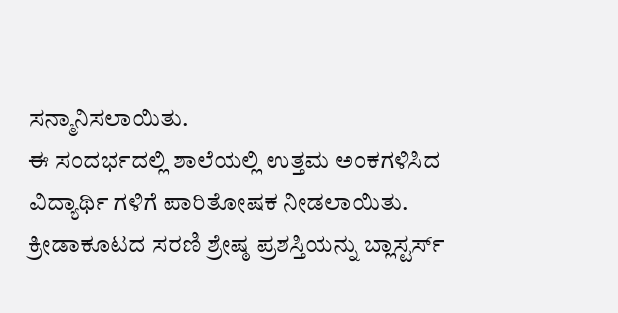ಸನ್ಮಾನಿಸಲಾಯಿತು.
ಈ ಸಂದರ್ಭದಲ್ಲಿ ಶಾಲೆಯಲ್ಲಿ ಉತ್ತಮ ಅಂಕಗಳಿಸಿದ ವಿದ್ಯಾರ್ಥಿ ಗಳಿಗೆ ಪಾರಿತೋಷಕ ನೀಡಲಾಯಿತು. ಕ್ರೀಡಾಕೂಟದ ಸರಣಿ ಶ್ರೇಷ್ಠ ಪ್ರಶಸ್ತಿಯನ್ನು ಬ್ಲಾಸ್ಟರ್ಸ್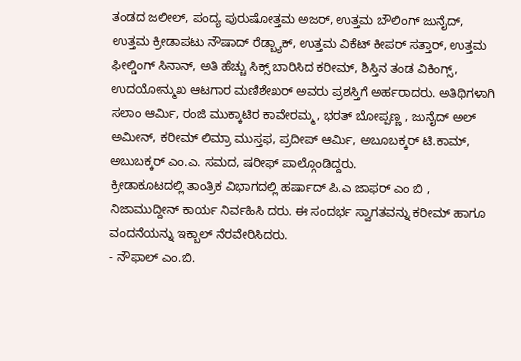ತಂಡದ ಜಲೀಲ್, ಪಂದ್ಯ ಪುರುಷೋತ್ತಮ ಅಜರ್, ಉತ್ತಮ ಬೌಲಿಂಗ್ ಜುನೈದ್, ಉತ್ತಮ ಕ್ರೀಡಾಪಟು ನೌಷಾದ್ ರೆಡ್ಬ್ಯಾಕ್, ಉತ್ತಮ ವಿಕೆಟ್ ಕೀಪರ್ ಸತ್ತಾರ್, ಉತ್ತಮ ಫೀಲ್ಡಿಂಗ್ ಸಿನಾನ್, ಅತಿ ಹೆಚ್ಚು ಸಿಕ್ಸ್ ಬಾರಿಸಿದ ಕರೀಮ್, ಶಿಸ್ತಿನ ತಂಡ ವಿಕಿಂಗ್ಸ್, ಉದಯೋನ್ಮುಖ ಆಟಗಾರ ಮಣಿಶೇಖರ್ ಅವರು ಪ್ರಶಸ್ತಿಗೆ ಅರ್ಹರಾದರು. ಅತಿಥಿಗಳಾಗಿ ಸಲಾಂ ಆರ್ಮಿ, ರಂಜಿ ಮುಕ್ಕಾಟಿರ ಕಾವೇರಮ್ಮ, ಭರತ್ ಬೋಪ್ಪಣ್ಣ , ಜುನೈದ್ ಅಲ್ ಅಮೀನ್, ಕರೀಮ್ ಲಿಮ್ರಾ ಮುಸ್ತಫ, ಪ್ರದೀಪ್ ಆರ್ಮಿ, ಅಬೂಬಕ್ಕರ್ ಟಿ.ಕಾಮ್, ಅಬುಬಕ್ಕರ್ ಎಂ.ಎ. ಸಮದ, ಷರೀಫ್ ಪಾಲ್ಗೊಂಡಿದ್ದರು.
ಕ್ರೀಡಾಕೂಟದಲ್ಲಿ ತಾಂತ್ರಿಕ ವಿಭಾಗದಲ್ಲಿ ಹರ್ಷಾದ್ ಪಿ.ಎ ಜಾಫರ್ ಎಂ ಬಿ , ನಿಜಾಮುದ್ದೀನ್ ಕಾರ್ಯ ನಿರ್ವಹಿಸಿ ದರು. ಈ ಸಂದರ್ಭ ಸ್ವಾಗತವನ್ನು ಕರೀಮ್ ಹಾಗೂ ವಂದನೆಯನ್ನು ಇಕ್ಬಾಲ್ ನೆರವೇರಿಸಿದರು.
- ನೌಫಾಲ್ ಎಂ.ಬಿ.